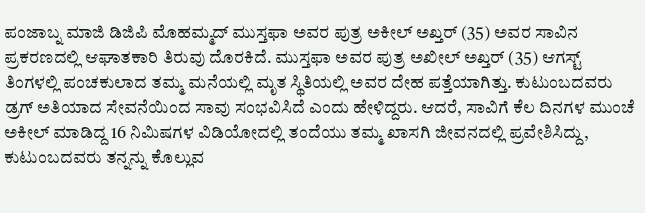ಪಂಜಾಬ್ನ ಮಾಜಿ ಡಿಜಿಪಿ ಮೊಹಮ್ಮದ್ ಮುಸ್ತಫಾ ಅವರ ಪುತ್ರ ಅಕೀಲ್ ಅಖ್ತರ್ (35) ಅವರ ಸಾವಿನ ಪ್ರಕರಣದಲ್ಲಿ ಆಘಾತಕಾರಿ ತಿರುವು ದೊರಕಿದೆ. ಮುಸ್ತಫಾ ಅವರ ಪುತ್ರ ಅಖೀಲ್ ಅಖ್ತರ್ (35) ಆಗಸ್ಟ್ ತಿಂಗಳಲ್ಲಿ ಪಂಚಕುಲಾದ ತಮ್ಮ ಮನೆಯಲ್ಲಿ ಮೃತ ಸ್ಥಿತಿಯಲ್ಲಿ ಅವರ ದೇಹ ಪತ್ತೆಯಾಗಿತ್ತು. ಕುಟುಂಬದವರು ಡ್ರಗ್ ಅತಿಯಾದ ಸೇವನೆಯಿಂದ ಸಾವು ಸಂಭವಿಸಿದೆ ಎಂದು ಹೇಳಿದ್ದರು. ಆದರೆ, ಸಾವಿಗೆ ಕೆಲ ದಿನಗಳ ಮುಂಚೆ ಅಕೀಲ್ ಮಾಡಿದ್ದ 16 ನಿಮಿಷಗಳ ವಿಡಿಯೋದಲ್ಲಿ ತಂದೆಯು ತಮ್ಮ ಖಾಸಗಿ ಜೀವನದಲ್ಲಿ ಪ್ರವೇಶಿಸಿದ್ದು, ಕುಟುಂಬದವರು ತನ್ನನ್ನು ಕೊಲ್ಲುವ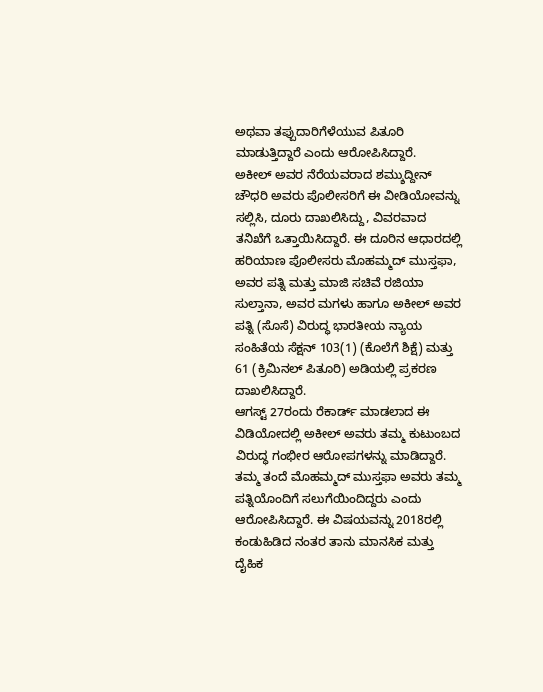ಅಥವಾ ತಪ್ಪುದಾರಿಗೆಳೆಯುವ ಪಿತೂರಿ ಮಾಡುತ್ತಿದ್ದಾರೆ ಎಂದು ಆರೋಪಿಸಿದ್ದಾರೆ.
ಅಕೀಲ್ ಅವರ ನೆರೆಯವರಾದ ಶಮ್ಶುದ್ದೀನ್ ಚೌಧರಿ ಅವರು ಪೊಲೀಸರಿಗೆ ಈ ವೀಡಿಯೋವನ್ನು ಸಲ್ಲಿಸಿ, ದೂರು ದಾಖಲಿಸಿದ್ದು, ವಿವರವಾದ ತನಿಖೆಗೆ ಒತ್ತಾಯಿಸಿದ್ದಾರೆ. ಈ ದೂರಿನ ಆಧಾರದಲ್ಲಿ ಹರಿಯಾಣ ಪೊಲೀಸರು ಮೊಹಮ್ಮದ್ ಮುಸ್ತಫಾ, ಅವರ ಪತ್ನಿ ಮತ್ತು ಮಾಜಿ ಸಚಿವೆ ರಜಿಯಾ ಸುಲ್ತಾನಾ, ಅವರ ಮಗಳು ಹಾಗೂ ಅಕೀಲ್ ಅವರ ಪತ್ನಿ (ಸೊಸೆ) ವಿರುದ್ಧ ಭಾರತೀಯ ನ್ಯಾಯ ಸಂಹಿತೆಯ ಸೆಕ್ಷನ್ 103(1) (ಕೊಲೆಗೆ ಶಿಕ್ಷೆ) ಮತ್ತು 61 (ಕ್ರಿಮಿನಲ್ ಪಿತೂರಿ) ಅಡಿಯಲ್ಲಿ ಪ್ರಕರಣ ದಾಖಲಿಸಿದ್ದಾರೆ.
ಆಗಸ್ಟ್ 27ರಂದು ರೆಕಾರ್ಡ್ ಮಾಡಲಾದ ಈ ವಿಡಿಯೋದಲ್ಲಿ ಅಕೀಲ್ ಅವರು ತಮ್ಮ ಕುಟುಂಬದ ವಿರುದ್ಧ ಗಂಭೀರ ಆರೋಪಗಳನ್ನು ಮಾಡಿದ್ದಾರೆ. ತಮ್ಮ ತಂದೆ ಮೊಹಮ್ಮದ್ ಮುಸ್ತಫಾ ಅವರು ತಮ್ಮ ಪತ್ನಿಯೊಂದಿಗೆ ಸಲುಗೆಯಿಂದಿದ್ದರು ಎಂದು ಆರೋಪಿಸಿದ್ದಾರೆ. ಈ ವಿಷಯವನ್ನು 2018ರಲ್ಲಿ ಕಂಡುಹಿಡಿದ ನಂತರ ತಾನು ಮಾನಸಿಕ ಮತ್ತು ದೈಹಿಕ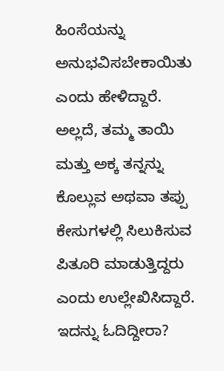ಹಿಂಸೆಯನ್ನು ಅನುಭವಿಸಬೇಕಾಯಿತು ಎಂದು ಹೇಳಿದ್ದಾರೆ. ಅಲ್ಲದೆ, ತಮ್ಮ ತಾಯಿ ಮತ್ತು ಅಕ್ಕ ತನ್ನನ್ನು ಕೊಲ್ಲುವ ಅಥವಾ ತಪ್ಪು ಕೇಸುಗಳಲ್ಲಿ ಸಿಲುಕಿಸುವ ಪಿತೂರಿ ಮಾಡುತ್ತಿದ್ದರು ಎಂದು ಉಲ್ಲೇಖಿಸಿದ್ದಾರೆ.
ಇದನ್ನು ಓದಿದ್ದೀರಾ?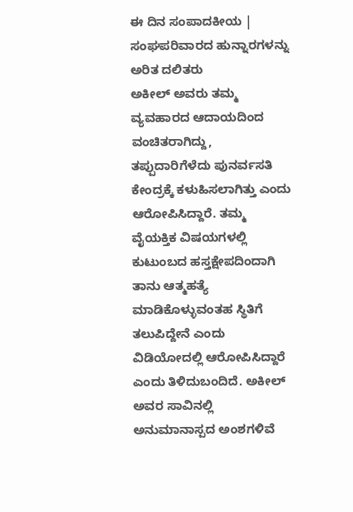ಈ ದಿನ ಸಂಪಾದಕೀಯ | ಸಂಘಪರಿವಾರದ ಹುನ್ನಾರಗಳನ್ನು ಅರಿತ ದಲಿತರು
ಅಕೀಲ್ ಅವರು ತಮ್ಮ ವ್ಯವಹಾರದ ಆದಾಯದಿಂದ ವಂಚಿತರಾಗಿದ್ದು, ತಪ್ಪುದಾರಿಗೆಳೆದು ಪುನರ್ವಸತಿ ಕೇಂದ್ರಕ್ಕೆ ಕಳುಹಿಸಲಾಗಿತ್ತು ಎಂದು ಆರೋಪಿಸಿದ್ದಾರೆ. ತಮ್ಮ ವೈಯಕ್ತಿಕ ವಿಷಯಗಳಲ್ಲಿ ಕುಟುಂಬದ ಹಸ್ತಕ್ಷೇಪದಿಂದಾಗಿ ತಾನು ಆತ್ಮಹತ್ಯೆ ಮಾಡಿಕೊಳ್ಳುವಂತಹ ಸ್ಥಿತಿಗೆ ತಲುಪಿದ್ದೇನೆ ಎಂದು ವಿಡಿಯೋದಲ್ಲಿ ಆರೋಪಿಸಿದ್ದಾರೆ ಎಂದು ತಿಳಿದುಬಂದಿದೆ. ಅಕೀಲ್ ಅವರ ಸಾವಿನಲ್ಲಿ ಅನುಮಾನಾಸ್ಪದ ಅಂಶಗಳಿವೆ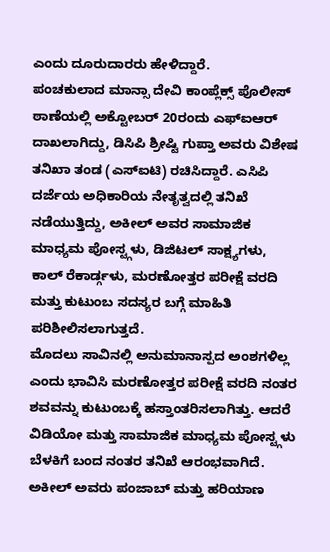ಎಂದು ದೂರುದಾರರು ಹೇಳಿದ್ದಾರೆ.
ಪಂಚಕುಲಾದ ಮಾನ್ಸಾ ದೇವಿ ಕಾಂಪ್ಲೆಕ್ಸ್ ಪೊಲೀಸ್ ಠಾಣೆಯಲ್ಲಿ ಅಕ್ಟೋಬರ್ 20ರಂದು ಎಫ್ಐಆರ್ ದಾಖಲಾಗಿದ್ದು, ಡಿಸಿಪಿ ಶ್ರೀಷ್ಟಿ ಗುಪ್ತಾ ಅವರು ವಿಶೇಷ ತನಿಖಾ ತಂಡ (ಎಸ್ಐಟಿ) ರಚಿಸಿದ್ದಾರೆ. ಎಸಿಪಿ ದರ್ಜೆಯ ಅಧಿಕಾರಿಯ ನೇತೃತ್ವದಲ್ಲಿ ತನಿಖೆ ನಡೆಯುತ್ತಿದ್ದು, ಅಕೀಲ್ ಅವರ ಸಾಮಾಜಿಕ ಮಾಧ್ಯಮ ಪೋಸ್ಟ್ಗಳು, ಡಿಜಿಟಲ್ ಸಾಕ್ಷ್ಯಗಳು, ಕಾಲ್ ರೆಕಾರ್ಡ್ಗಳು, ಮರಣೋತ್ತರ ಪರೀಕ್ಷೆ ವರದಿ ಮತ್ತು ಕುಟುಂಬ ಸದಸ್ಯರ ಬಗ್ಗೆ ಮಾಹಿತಿ ಪರಿಶೀಲಿಸಲಾಗುತ್ತದೆ.
ಮೊದಲು ಸಾವಿನಲ್ಲಿ ಅನುಮಾನಾಸ್ಪದ ಅಂಶಗಳಿಲ್ಲ ಎಂದು ಭಾವಿಸಿ ಮರಣೋತ್ತರ ಪರೀಕ್ಷೆ ವರದಿ ನಂತರ ಶವವನ್ನು ಕುಟುಂಬಕ್ಕೆ ಹಸ್ತಾಂತರಿಸಲಾಗಿತ್ತು. ಆದರೆ ವಿಡಿಯೋ ಮತ್ತು ಸಾಮಾಜಿಕ ಮಾಧ್ಯಮ ಪೋಸ್ಟ್ಗಳು ಬೆಳಕಿಗೆ ಬಂದ ನಂತರ ತನಿಖೆ ಆರಂಭವಾಗಿದೆ.
ಅಕೀಲ್ ಅವರು ಪಂಜಾಬ್ ಮತ್ತು ಹರಿಯಾಣ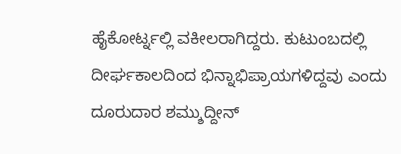ಹೈಕೋರ್ಟ್ನಲ್ಲಿ ವಕೀಲರಾಗಿದ್ದರು. ಕುಟುಂಬದಲ್ಲಿ ದೀರ್ಘಕಾಲದಿಂದ ಭಿನ್ನಾಭಿಪ್ರಾಯಗಳಿದ್ದವು ಎಂದು ದೂರುದಾರ ಶಮ್ಶುದ್ದೀನ್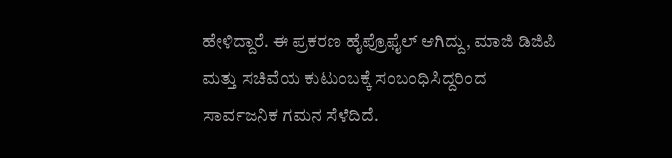ಹೇಳಿದ್ದಾರೆ. ಈ ಪ್ರಕರಣ ಹೈಪ್ರೊಫೈಲ್ ಆಗಿದ್ದು, ಮಾಜಿ ಡಿಜಿಪಿ ಮತ್ತು ಸಚಿವೆಯ ಕುಟುಂಬಕ್ಕೆ ಸಂಬಂಧಿಸಿದ್ದರಿಂದ ಸಾರ್ವಜನಿಕ ಗಮನ ಸೆಳೆದಿದೆ.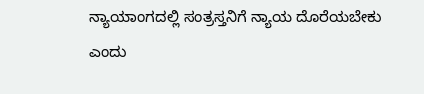ನ್ಯಾಯಾಂಗದಲ್ಲಿ ಸಂತ್ರಸ್ತನಿಗೆ ನ್ಯಾಯ ದೊರೆಯಬೇಕು ಎಂದು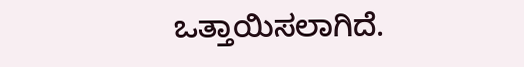ಒತ್ತಾಯಿಸಲಾಗಿದೆ.